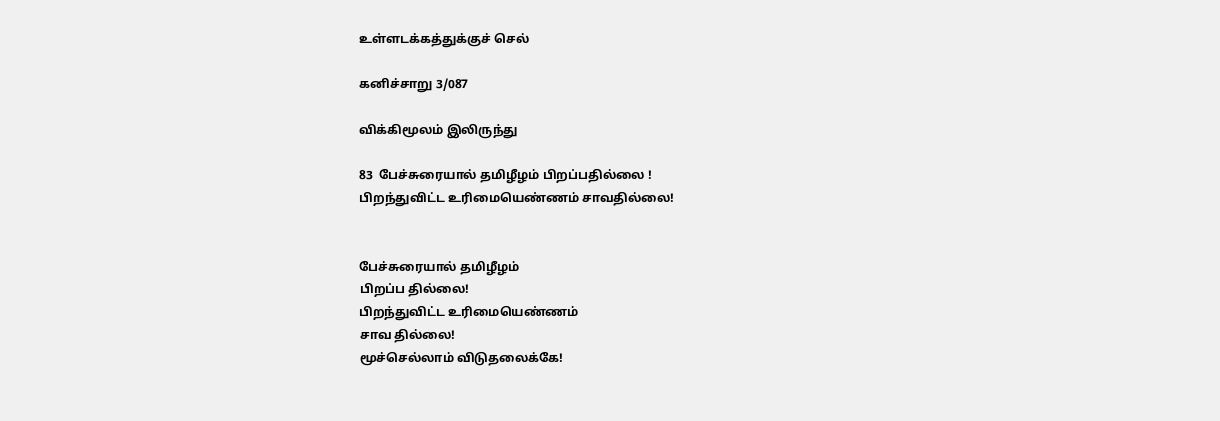உள்ளடக்கத்துக்குச் செல்

கனிச்சாறு 3/087

விக்கிமூலம் இலிருந்து

83  பேச்சுரையால் தமிழீழம் பிறப்பதில்லை !
பிறந்துவிட்ட உரிமையெண்ணம் சாவதில்லை!


பேச்சுரையால் தமிழீழம்
பிறப்ப தில்லை!
பிறந்துவிட்ட உரிமையெண்ணம்
சாவ தில்லை!
மூச்செல்லாம் விடுதலைக்கே!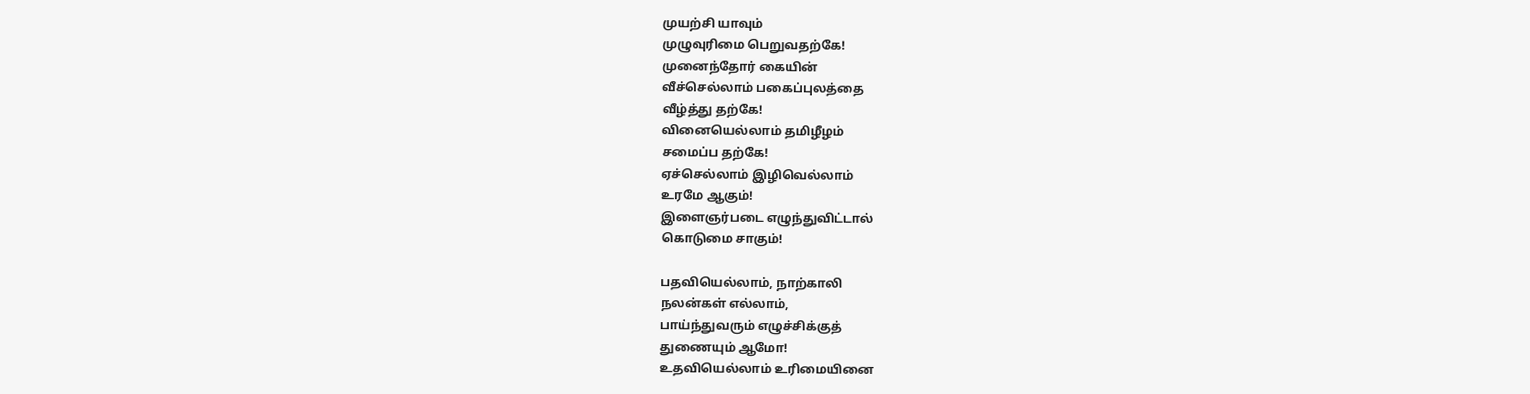முயற்சி யாவும்
முழுவுரிமை பெறுவதற்கே!
முனைந்தோர் கையின்
வீச்செல்லாம் பகைப்புலத்தை
வீழ்த்து தற்கே!
வினையெல்லாம் தமிழீழம்
சமைப்ப தற்கே!
ஏச்செல்லாம் இழிவெல்லாம்
உரமே ஆகும்!
இளைஞர்படை எழுந்துவிட்டால்
கொடுமை சாகும்!

பதவியெல்லாம், நாற்காலி
நலன்கள் எல்லாம்,
பாய்ந்துவரும் எழுச்சிக்குத்
துணையும் ஆமோ!
உதவியெல்லாம் உரிமையினை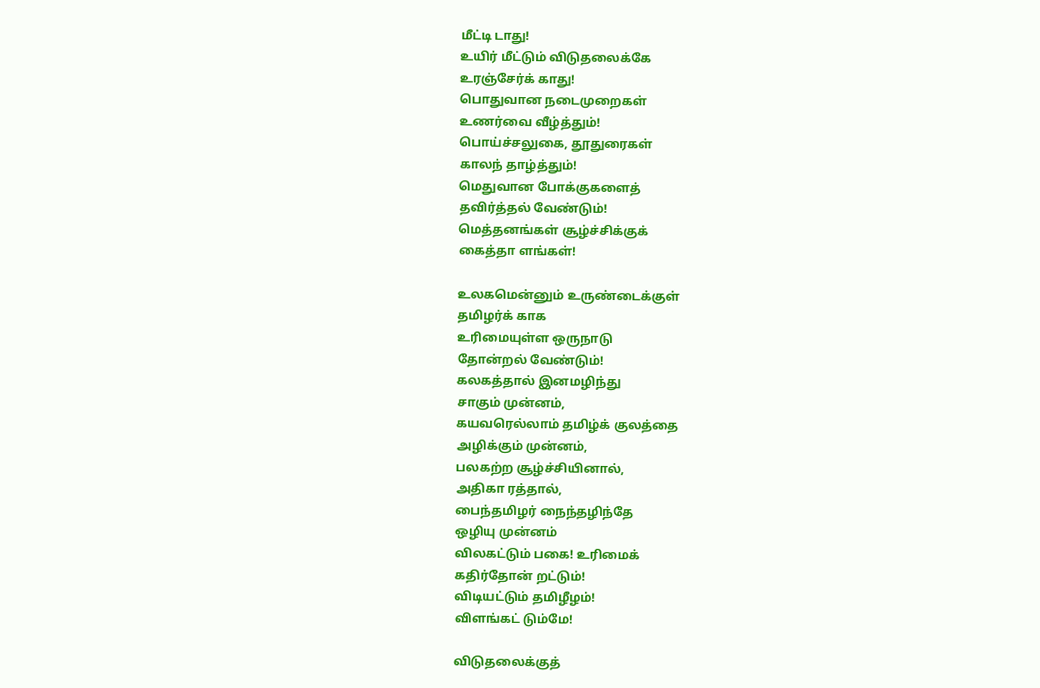மீட்டி டாது!
உயிர் மீட்டும் விடுதலைக்கே
உரஞ்சேர்க் காது!
பொதுவான நடைமுறைகள்
உணர்வை வீழ்த்தும்!
பொய்ச்சலுகை, தூதுரைகள்
காலந் தாழ்த்தும்!
மெதுவான போக்குகளைத்
தவிர்த்தல் வேண்டும்!
மெத்தனங்கள் சூழ்ச்சிக்குக்
கைத்தா ளங்கள்!

உலகமென்னும் உருண்டைக்குள்
தமிழர்க் காக
உரிமையுள்ள ஒருநாடு
தோன்றல் வேண்டும்!
கலகத்தால் இனமழிந்து
சாகும் முன்னம்,
கயவரெல்லாம் தமிழ்க் குலத்தை
அழிக்கும் முன்னம்,
பலகற்ற சூழ்ச்சியினால்,
அதிகா ரத்தால்,
பைந்தமிழர் நைந்தழிந்தே
ஒழியு முன்னம்
விலகட்டும் பகை! உரிமைக்
கதிர்தோன் றட்டும்!
விடியட்டும் தமிழீழம்!
விளங்கட் டும்மே!

விடுதலைக்குத்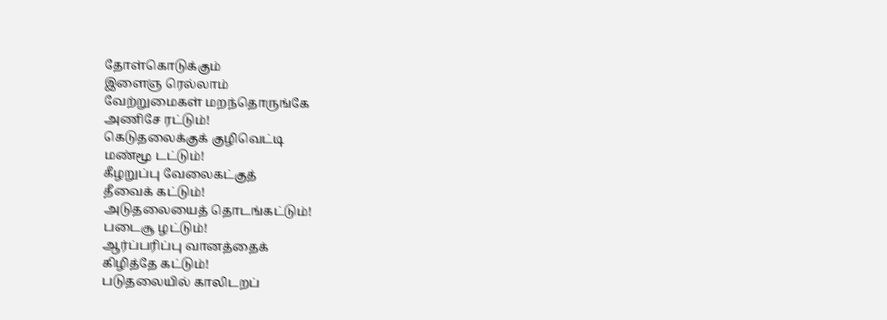தோள்கொடுக்கும்
இளைஞ ரெல்லாம்
வேற்றுமைகள் மறந்தொருங்கே
அணிசே ரட்டும்!
கெடுதலைக்குக் குழிவெட்டி
மண்மூ டட்டும்!
கீழறுப்பு வேலைகட்குத்
தீவைக் கட்டும்!
அடுதலையைத் தொடங்கட்டும்!
படைசூ ழட்டும்!
ஆர்ப்பரிப்பு வானத்தைக்
கிழித்தே கட்டும்!
படுதலையில் காலிடறப்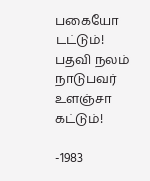பகையோ டட்டும்!
பதவி நலம் நாடுபவர்
உளஞ்சா கட்டும்!

-1983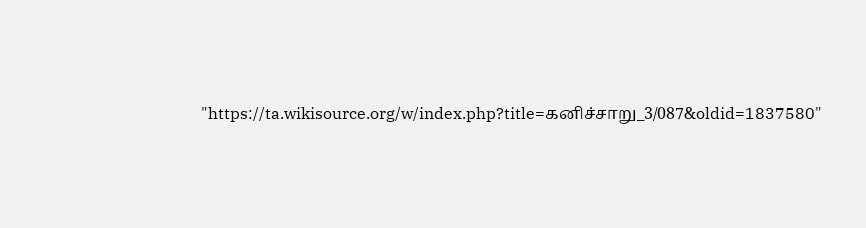"https://ta.wikisource.org/w/index.php?title=கனிச்சாறு_3/087&oldid=1837580"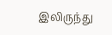இலிருந்து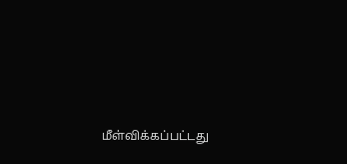மீள்விக்கப்பட்டது